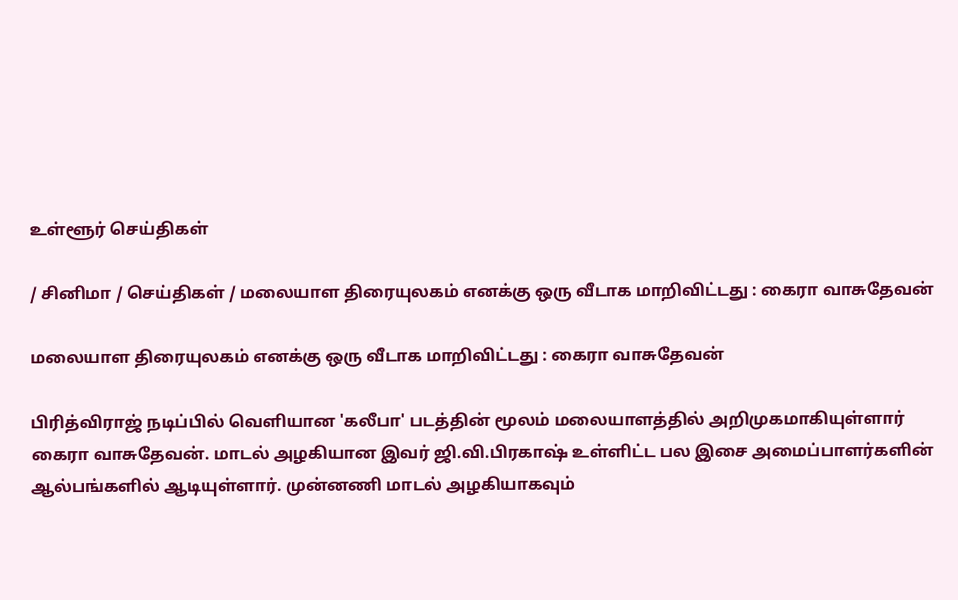உள்ளூர் செய்திகள்

/ சினிமா / செய்திகள் / மலையாள திரையுலகம் எனக்கு ஒரு வீடாக மாறிவிட்டது : கைரா வாசுதேவன்

மலையாள திரையுலகம் எனக்கு ஒரு வீடாக மாறிவிட்டது : கைரா வாசுதேவன்

பிரித்விராஜ் நடிப்பில் வெளியான 'கலீபா' படத்தின் மூலம் மலையாளத்தில் அறிமுகமாகியுள்ளார் கைரா வாசுதேவன். மாடல் அழகியான இவர் ஜி.வி.பிரகாஷ் உள்ளிட்ட பல இசை அமைப்பாளர்களின் ஆல்பங்களில் ஆடியுள்ளார். முன்னணி மாடல் அழகியாகவும்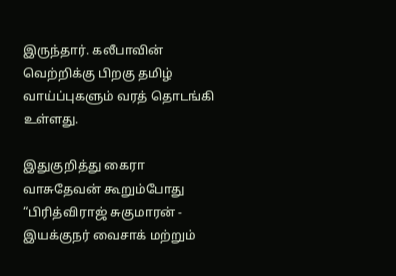இருந்தார். கலீபாவின் வெற்றிக்கு பிறகு தமிழ் வாய்ப்புகளும் வரத் தொடங்கி உள்ளது.

இதுகுறித்து கைரா வாசுதேவன் கூறும்போது “பிரித்விராஜ் சுகுமாரன் - இயக்குநர் வைசாக் மற்றும்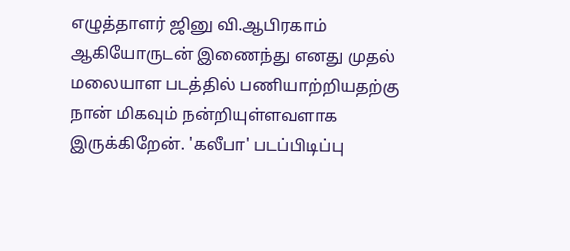எழுத்தாளர் ஜினு வி.ஆபிரகாம் ஆகியோருடன் இணைந்து எனது முதல் மலையாள படத்தில் பணியாற்றியதற்கு நான் மிகவும் நன்றியுள்ளவளாக இருக்கிறேன். 'கலீபா' படப்பிடிப்பு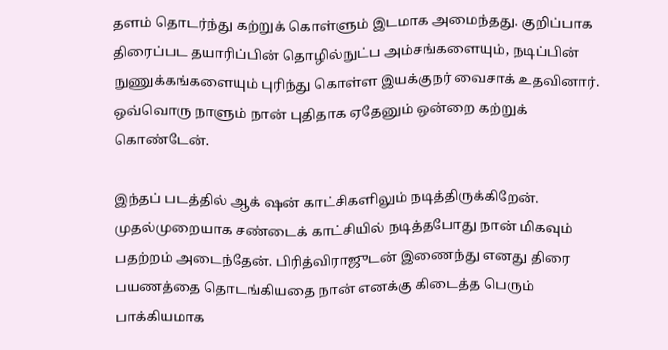தளம் தொடர்ந்து கற்றுக் கொள்ளும் இடமாக அமைந்தது. குறிப்பாக திரைப்பட தயாரிப்பின் தொழில்நுட்ப அம்சங்களையும், நடிப்பின் நுணுக்கங்களையும் புரிந்து கொள்ள இயக்குநர் வைசாக் உதவினார். ஒவ்வொரு நாளும் நான் புதிதாக ஏதேனும் ஒன்றை கற்றுக் கொண்டேன்.

இந்தப் படத்தில் ஆக் ஷன் காட்சிகளிலும் நடித்திருக்கிறேன். முதல்முறையாக சண்டைக் காட்சியில் நடித்தபோது நான் மிகவும் பதற்றம் அடைந்தேன். பிரித்விராஜுடன் இணைந்து எனது திரை பயணத்தை தொடங்கியதை நான் எனக்கு கிடைத்த பெரும் பாக்கியமாக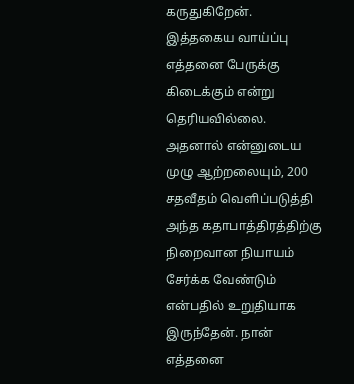கருதுகிறேன். இத்தகைய வாய்ப்பு எத்தனை பேருக்கு கிடைக்கும் என்று தெரியவில்லை. அதனால் என்னுடைய முழு ஆற்றலையும், 200 சதவீதம் வெளிப்படுத்தி அந்த கதாபாத்திரத்திற்கு நிறைவான நியாயம் சேர்க்க வேண்டும் என்பதில் உறுதியாக இருந்தேன். நான் எத்தனை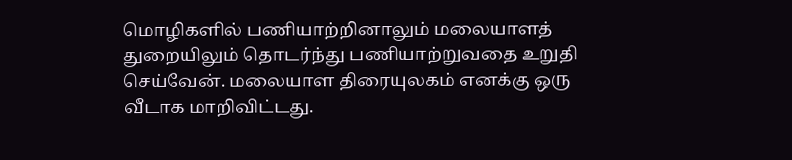மொழிகளில் பணியாற்றினாலும் மலையாளத் துறையிலும் தொடர்ந்து பணியாற்றுவதை உறுதி செய்வேன். மலையாள திரையுலகம் எனக்கு ஒரு வீடாக மாறிவிட்டது.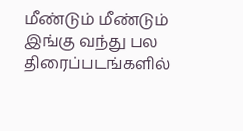மீண்டும் மீண்டும் இங்கு வந்து பல திரைப்படங்களில்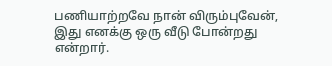பணியாற்றவே நான் விரும்புவேன், இது எனக்கு ஒரு வீடு போன்றது என்றார்.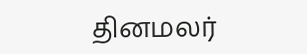தினமலர்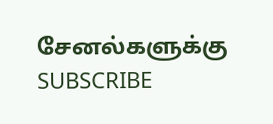சேனல்களுக்கு SUBSCRIBE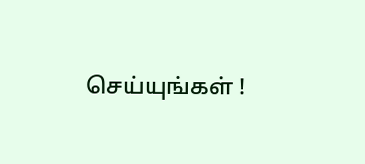செய்யுங்கள் !